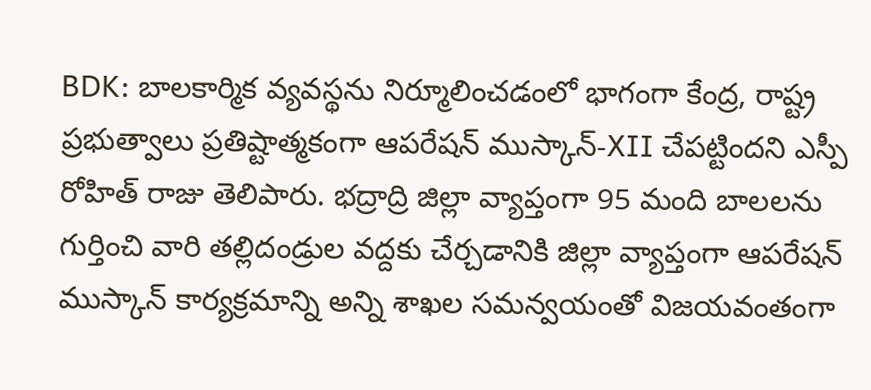BDK: బాలకార్మిక వ్యవస్థను నిర్మూలించడంలో భాగంగా కేంద్ర, రాష్ట్ర ప్రభుత్వాలు ప్రతిష్టాత్మకంగా ఆపరేషన్ ముస్కాన్-XII చేపట్టిందని ఎస్పీ రోహిత్ రాజు తెలిపారు. భద్రాద్రి జిల్లా వ్యాప్తంగా 95 మంది బాలలను గుర్తించి వారి తల్లిదండ్రుల వద్దకు చేర్చడానికి జిల్లా వ్యాప్తంగా ఆపరేషన్ ముస్కాన్ కార్యక్రమాన్ని అన్ని శాఖల సమన్వయంతో విజయవంతంగా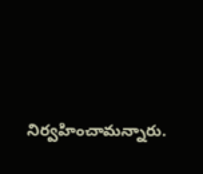నిర్వహించామన్నారు.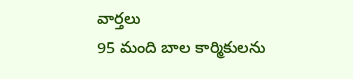వార్తలు
95 మంది బాల కార్మికులను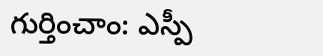గుర్తించాం: ఎస్పీ